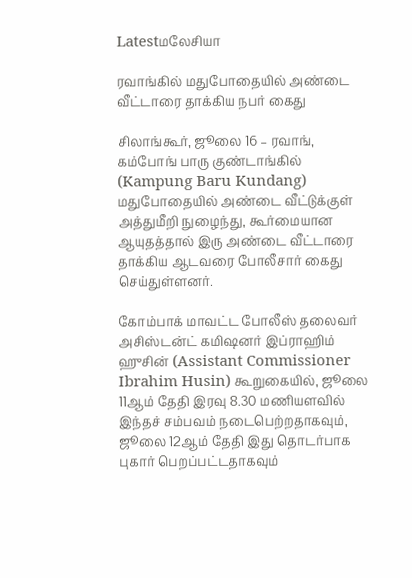Latestமலேசியா

ரவாங்கில் மதுபோதையில் அண்டை வீட்டாரை தாக்கிய நபர் கைது

சிலாங்கூர், ஜூலை 16 – ரவாங், கம்போங் பாரு குண்டாங்கில் (Kampung Baru Kundang) மதுபோதையில் அண்டை வீட்டுக்குள் அத்துமீறி நுழைந்து, கூர்மையான ஆயுதத்தால் இரு அண்டை வீட்டாரை தாக்கிய ஆடவரை போலீசார் கைது செய்துள்ளனர்.

கோம்பாக் மாவட்ட போலீஸ் தலைவர் அசிஸ்டன்ட் கமிஷனர் இப்ராஹிம் ஹுசின் (Assistant Commissioner Ibrahim Husin) கூறுகையில், ஜூலை 11ஆம் தேதி இரவு 8.30 மணியளவில் இந்தச் சம்பவம் நடைபெற்றதாகவும், ஜூலை 12ஆம் தேதி இது தொடர்பாக புகார் பெறப்பட்டதாகவும்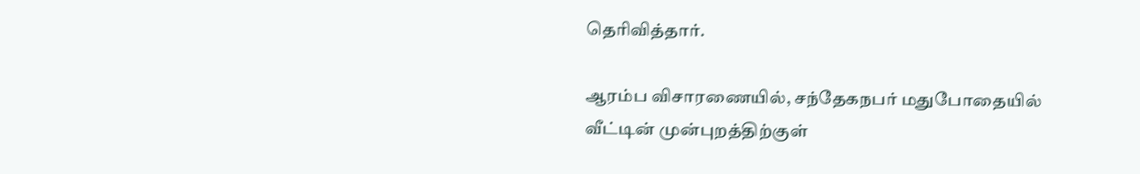தெரிவித்தார்.

ஆரம்ப விசாரணையில், சந்தேகநபர் மதுபோதையில் வீட்டின் முன்புறத்திற்குள்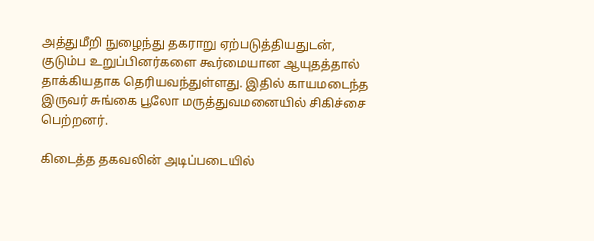அத்துமீறி நுழைந்து தகராறு ஏற்படுத்தியதுடன், குடும்ப உறுப்பினர்களை கூர்மையான ஆயுதத்தால் தாக்கியதாக தெரியவந்துள்ளது. இதில் காயமடைந்த இருவர் சுங்கை பூலோ மருத்துவமனையில் சிகிச்சை பெற்றனர்.

கிடைத்த தகவலின் அடிப்படையில்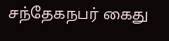சந்தேகநபர் கைது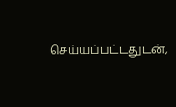செய்யப்பட்டதுடன்,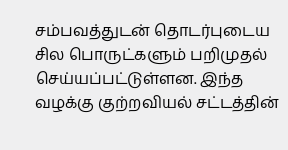சம்பவத்துடன் தொடர்புடைய சில பொருட்களும் பறிமுதல் செய்யப்பட்டுள்ளன. இந்த வழக்கு குற்றவியல் சட்டத்தின்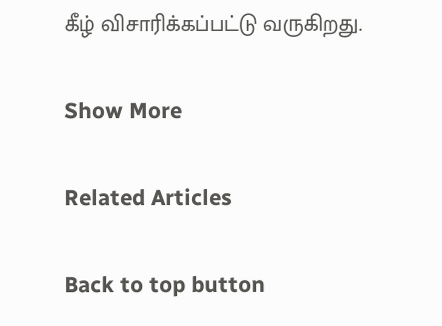கீழ் விசாரிக்கப்பட்டு வருகிறது.

Show More

Related Articles

Back to top button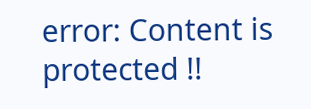error: Content is protected !!